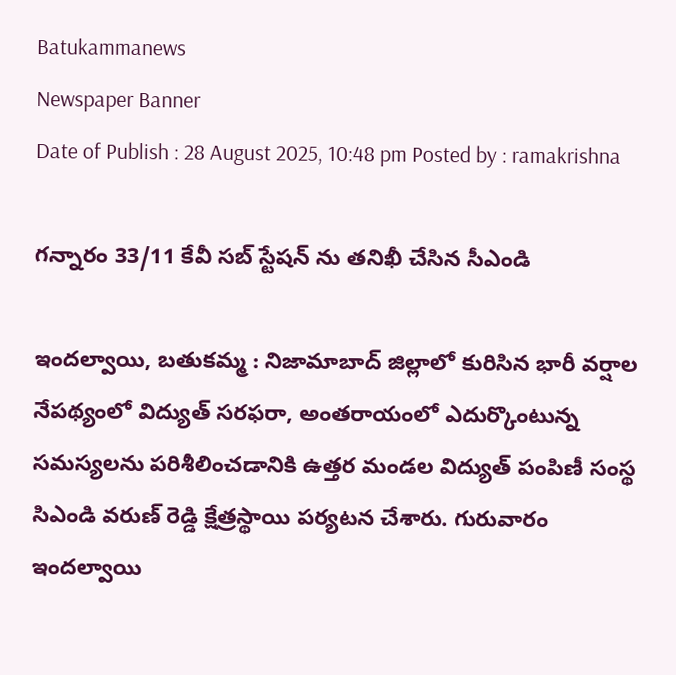Batukammanews
Newspaper Banner
Date of Publish : 28 August 2025, 10:48 pm Posted by : ramakrishna

గన్నారం 33/11 కేవీ సబ్ స్టేషన్ ను తనిఖీ చేసిన సీఎండి

ఇందల్వాయి, బతుకమ్మ : నిజామాబాద్ జిల్లాలో కురిసిన భారీ వర్షాల నేపథ్యంలో విద్యుత్ సరఫరా, అంతరాయంలో ఎదుర్కొంటున్న సమస్యలను పరిశీలించడానికి ఉత్తర మండల విద్యుత్ పంపిణీ సంస్థ సిఎండి వరుణ్ రెడ్డి క్షేత్రస్థాయి పర్యటన చేశారు. గురువారం ఇందల్వాయి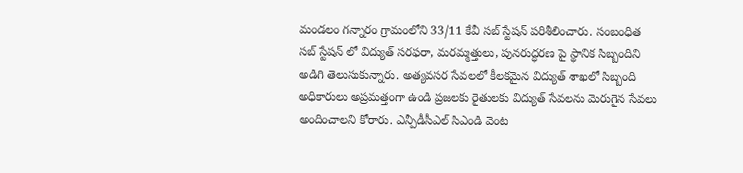మండలం గన్నారం గ్రామంలోని 33/11 కేవీ సబ్ స్టేషన్ పరిశీలించారు. సంబంధిత సబ్ స్టేషన్ లో విద్యుత్ సరఫరా, మరమ్మత్తులు, పునరుద్ధరణ పై స్థానిక సిబ్బందిని అడిగి తెలుసుకున్నారు. అత్యవసర సేవలలో కీలకమైన విద్యుత్ శాఖలో సిబ్బంది అధికారులు అప్రమత్తంగా ఉండి ప్రజలకు రైతులకు విద్యుత్ సేవలను మెరుగైన సేవలు అందించాలని కోరారు. ఎన్పీడీసీఎల్ సిఎండి వెంట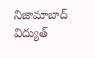నిజామాబాద్ విద్యుత్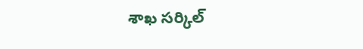శాఖ సర్కిల్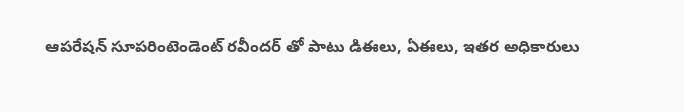ఆపరేషన్ సూపరింటెండెంట్ రవీందర్ తో పాటు డిఈలు, ఏఈలు, ఇతర అధికారులు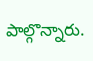పాల్గొన్నారు.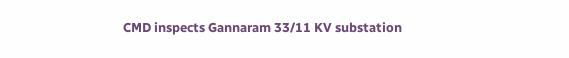CMD inspects Gannaram 33/11 KV substation